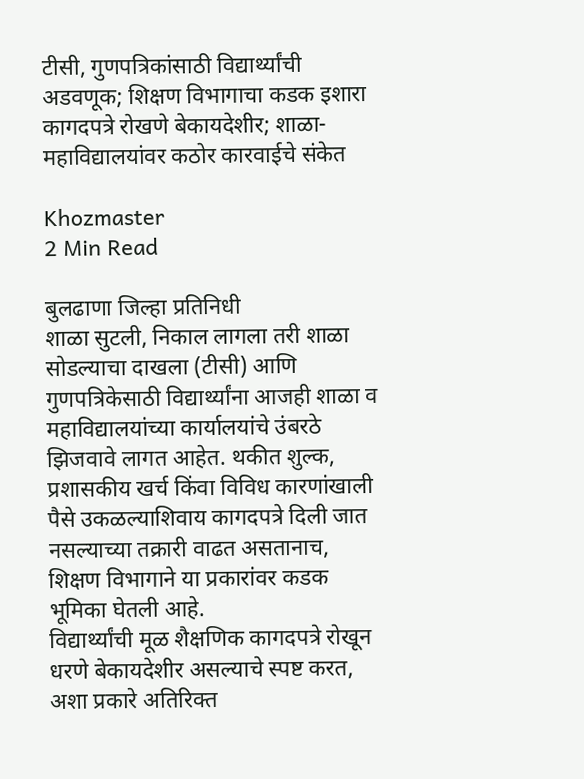टीसी, गुणपत्रिकांसाठी विद्यार्थ्यांची अडवणूक; शिक्षण विभागाचा कडक इशारा कागदपत्रे रोखणे बेकायदेशीर; शाळा-महाविद्यालयांवर कठोर कारवाईचे संकेत

Khozmaster
2 Min Read

बुलढाणा जिल्हा प्रतिनिधी
शाळा सुटली, निकाल लागला तरी शाळा सोडल्याचा दाखला (टीसी) आणि गुणपत्रिकेसाठी विद्यार्थ्यांना आजही शाळा व महाविद्यालयांच्या कार्यालयांचे उंबरठे झिजवावे लागत आहेत. थकीत शुल्क, प्रशासकीय खर्च किंवा विविध कारणांखाली पैसे उकळल्याशिवाय कागदपत्रे दिली जात नसल्याच्या तक्रारी वाढत असतानाच, शिक्षण विभागाने या प्रकारांवर कडक भूमिका घेतली आहे.
विद्यार्थ्यांची मूळ शैक्षणिक कागदपत्रे रोखून धरणे बेकायदेशीर असल्याचे स्पष्ट करत, अशा प्रकारे अतिरिक्त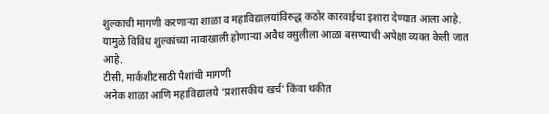शुल्काची मागणी करणाऱ्या शाळा व महाविद्यालयांविरुद्ध कठोर कारवाईचा इशारा देण्यात आला आहे. यामुळे विविध शुल्कांच्या नावाखाली होणाऱ्या अवैध वसुलीला आळा बसण्याची अपेक्षा व्यक्त केली जात आहे.
टीसी, मार्कशीटसाठी पैशांची मागणी
अनेक शाळा आणि महाविद्यालये ‘प्रशासकीय खर्च’ किंवा थकीत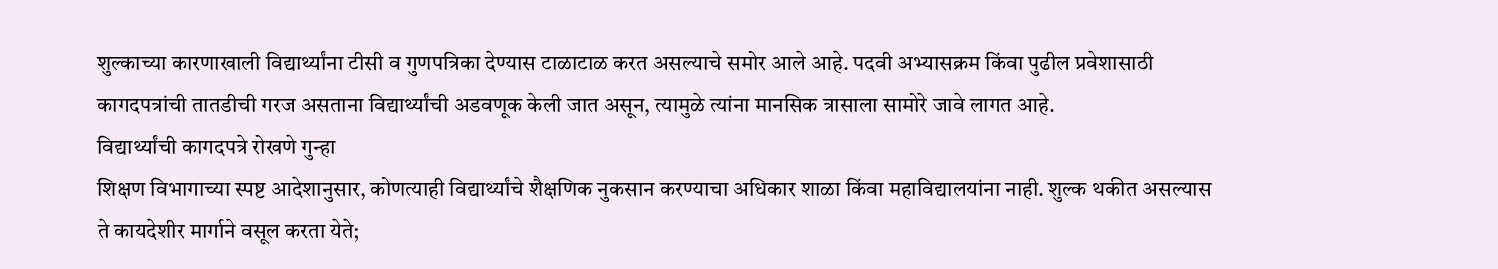शुल्काच्या कारणाखाली विद्यार्थ्यांना टीसी व गुणपत्रिका देण्यास टाळाटाळ करत असल्याचे समोर आले आहे. पदवी अभ्यासक्रम किंवा पुढील प्रवेशासाठी कागदपत्रांची तातडीची गरज असताना विद्यार्थ्यांची अडवणूक केली जात असून, त्यामुळे त्यांना मानसिक त्रासाला सामोरे जावे लागत आहे.
विद्यार्थ्यांची कागदपत्रे रोखणे गुन्हा
शिक्षण विभागाच्या स्पष्ट आदेशानुसार, कोणत्याही विद्यार्थ्यांचे शैक्षणिक नुकसान करण्याचा अधिकार शाळा किंवा महाविद्यालयांना नाही. शुल्क थकीत असल्यास ते कायदेशीर मार्गाने वसूल करता येते;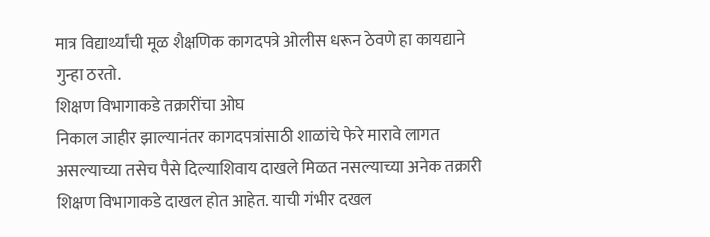मात्र विद्यार्थ्यांची मूळ शैक्षणिक कागदपत्रे ओलीस धरून ठेवणे हा कायद्याने गुन्हा ठरतो.
शिक्षण विभागाकडे तक्रारींचा ओघ
निकाल जाहीर झाल्यानंतर कागदपत्रांसाठी शाळांचे फेरे मारावे लागत असल्याच्या तसेच पैसे दिल्याशिवाय दाखले मिळत नसल्याच्या अनेक तक्रारी शिक्षण विभागाकडे दाखल होत आहेत. याची गंभीर दखल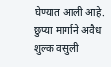घेण्यात आली आहे.
छुप्या मार्गाने अवैध शुल्क वसुली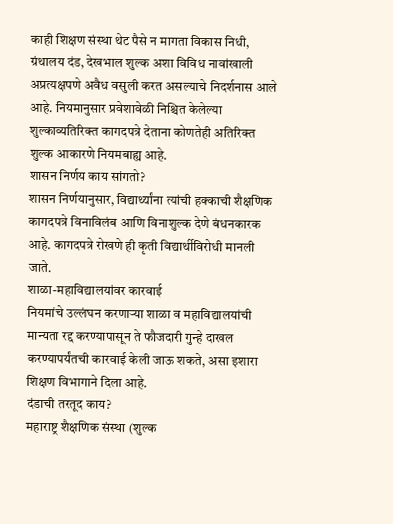काही शिक्षण संस्था थेट पैसे न मागता विकास निधी, ग्रंथालय दंड, देखभाल शुल्क अशा विविध नावांखाली अप्रत्यक्षपणे अवैध वसुली करत असल्याचे निदर्शनास आले आहे. नियमानुसार प्रवेशावेळी निश्चित केलेल्या शुल्काव्यतिरिक्त कागदपत्रे देताना कोणतेही अतिरिक्त शुल्क आकारणे नियमबाह्य आहे.
शासन निर्णय काय सांगतो?
शासन निर्णयानुसार, विद्यार्थ्यांना त्यांची हक्काची शैक्षणिक कागदपत्रे विनाविलंब आणि विनाशुल्क देणे बंधनकारक आहे. कागदपत्रे रोखणे ही कृती विद्यार्थीविरोधी मानली जाते.
शाळा-महाविद्यालयांवर कारवाई
नियमांचे उल्लंघन करणाऱ्या शाळा व महाविद्यालयांची मान्यता रद्द करण्यापासून ते फौजदारी गुन्हे दाखल करण्यापर्यंतची कारवाई केली जाऊ शकते, असा इशारा शिक्षण विभागाने दिला आहे.
दंडाची तरतूद काय?
महाराष्ट्र शैक्षणिक संस्था (शुल्क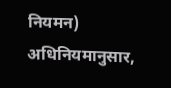नियमन) अधिनियमानुसार,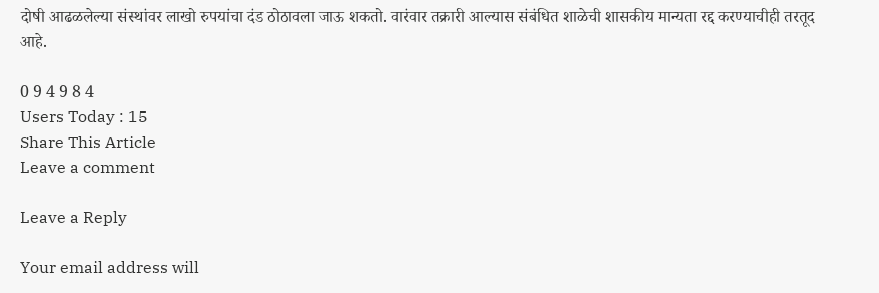दोषी आढळलेल्या संस्थांवर लाखो रुपयांचा दंड ठोठावला जाऊ शकतो. वारंवार तक्रारी आल्यास संबंधित शाळेची शासकीय मान्यता रद्द करण्याचीही तरतूद आहे.

0 9 4 9 8 4
Users Today : 15
Share This Article
Leave a comment

Leave a Reply

Your email address will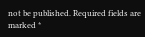not be published. Required fields are marked *